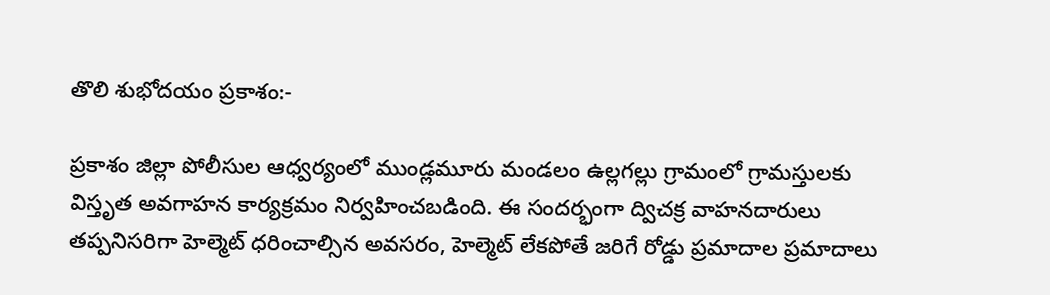తొలి శుభోదయం ప్రకాశం:-

ప్రకాశం జిల్లా పోలీసుల ఆధ్వర్యంలో ముండ్లమూరు మండలం ఉల్లగల్లు గ్రామంలో గ్రామస్తులకు విస్తృత అవగాహన కార్యక్రమం నిర్వహించబడింది. ఈ సందర్భంగా ద్విచక్ర వాహనదారులు తప్పనిసరిగా హెల్మెట్ ధరించాల్సిన అవసరం, హెల్మెట్ లేకపోతే జరిగే రోడ్డు ప్రమాదాల ప్రమాదాలు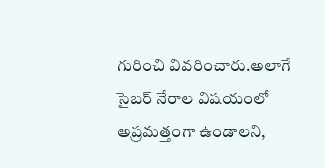గురించి వివరించారు.అలాగే సైబర్ నేరాల విషయంలో అప్రమత్తంగా ఉండాలని,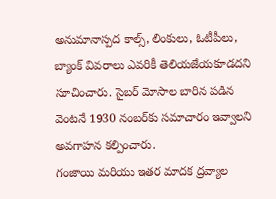అనుమానాస్పద కాల్స్, లింకులు, ఓటీపీలు, బ్యాంక్ వివరాలు ఎవరికీ తెలియజేయకూడదని సూచించారు. సైబర్ మోసాల బారిన పడిన వెంటనే 1930 నంబర్‌కు సమాచారం ఇవ్వాలని అవగాహన కల్పించారు.
గంజాయి మరియు ఇతర మాదక ద్రవ్యాల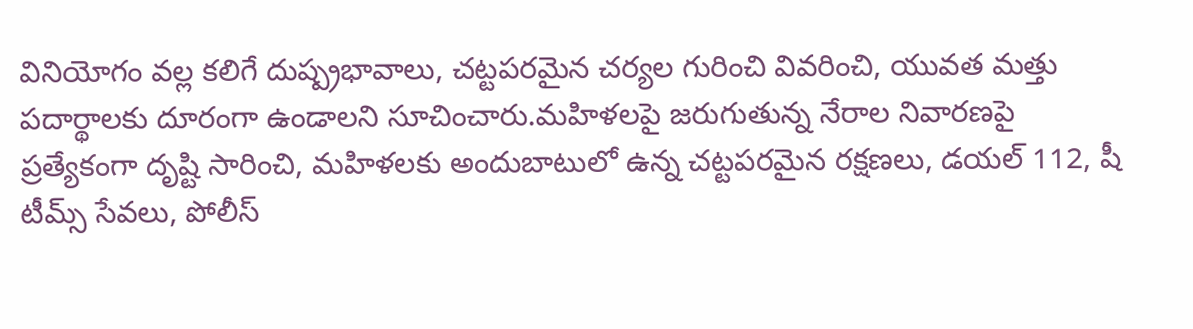వినియోగం వల్ల కలిగే దుష్ప్రభావాలు, చట్టపరమైన చర్యల గురించి వివరించి, యువత మత్తు పదార్థాలకు దూరంగా ఉండాలని సూచించారు.మహిళలపై జరుగుతున్న నేరాల నివారణపై ప్రత్యేకంగా దృష్టి సారించి, మహిళలకు అందుబాటులో ఉన్న చట్టపరమైన రక్షణలు, డయల్ 112, షీ టీమ్స్ సేవలు, పోలీస్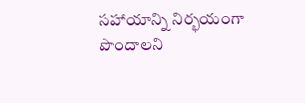సహాయాన్ని నిర్భయంగా పొందాలని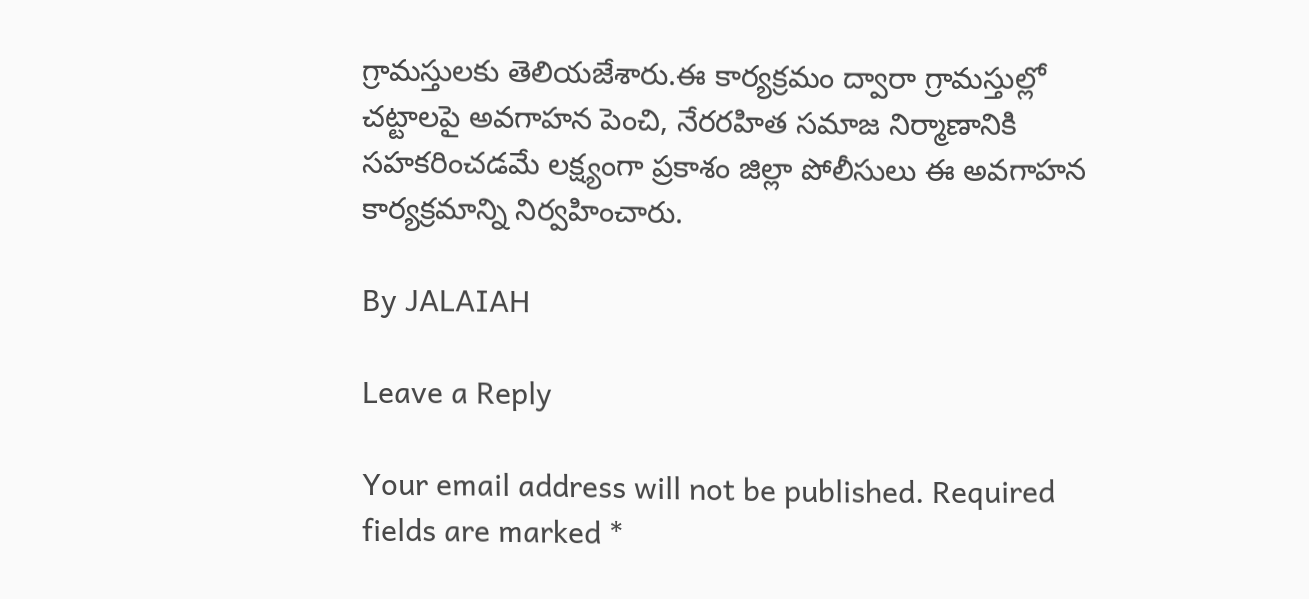గ్రామస్తులకు తెలియజేశారు.ఈ కార్యక్రమం ద్వారా గ్రామస్తుల్లో చట్టాలపై అవగాహన పెంచి, నేరరహిత సమాజ నిర్మాణానికి సహకరించడమే లక్ష్యంగా ప్రకాశం జిల్లా పోలీసులు ఈ అవగాహన కార్యక్రమాన్ని నిర్వహించారు.

By JALAIAH

Leave a Reply

Your email address will not be published. Required fields are marked *